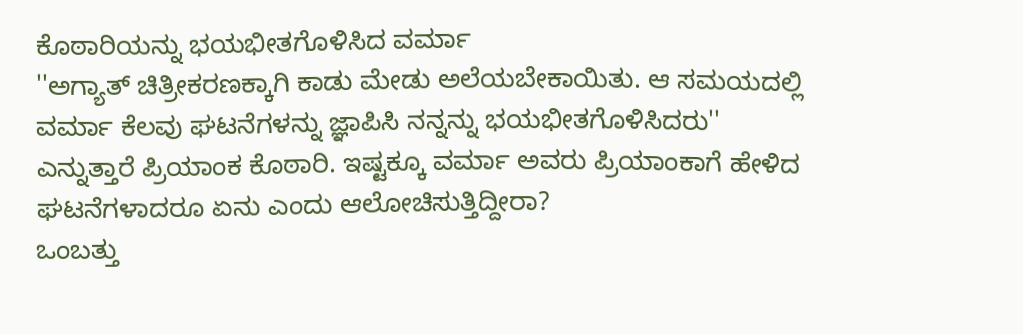ಕೊಠಾರಿಯನ್ನು ಭಯಭೀತಗೊಳಿಸಿದ ವರ್ಮಾ
''ಅಗ್ಯಾತ್ ಚಿತ್ರೀಕರಣಕ್ಕಾಗಿ ಕಾಡು ಮೇಡು ಅಲೆಯಬೇಕಾಯಿತು. ಆ ಸಮಯದಲ್ಲಿ ವರ್ಮಾ ಕೆಲವು ಘಟನೆಗಳನ್ನು ಜ್ಞಾಪಿಸಿ ನನ್ನನ್ನು ಭಯಭೀತಗೊಳಿಸಿದರು'' ಎನ್ನುತ್ತಾರೆ ಪ್ರಿಯಾಂಕ ಕೊಠಾರಿ. ಇಷ್ಟಕ್ಕೂ ವರ್ಮಾ ಅವರು ಪ್ರಿಯಾಂಕಾಗೆ ಹೇಳಿದ ಘಟನೆಗಳಾದರೂ ಏನು ಎಂದು ಆಲೋಚಿಸುತ್ತಿದ್ದೀರಾ?
ಒಂಬತ್ತು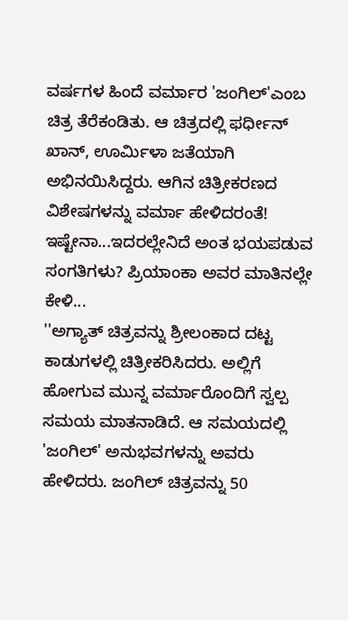ವರ್ಷಗಳ ಹಿಂದೆ ವರ್ಮಾರ 'ಜಂಗಿಲ್'ಎಂಬ ಚಿತ್ರ ತೆರೆಕಂಡಿತು. ಆ ಚಿತ್ರದಲ್ಲಿ ಫರ್ಧೀನ್ ಖಾನ್, ಊರ್ಮಿಳಾ ಜತೆಯಾಗಿ ಅಭಿನಯಿಸಿದ್ದರು. ಆಗಿನ ಚಿತ್ರೀಕರಣದ ವಿಶೇಷಗಳನ್ನು ವರ್ಮಾ ಹೇಳಿದರಂತೆ! ಇಷ್ಟೇನಾ...ಇದರಲ್ಲೇನಿದೆ ಅಂತ ಭಯಪಡುವ ಸಂಗತಿಗಳು? ಪ್ರಿಯಾಂಕಾ ಅವರ ಮಾತಿನಲ್ಲೇ ಕೇಳಿ...
''ಅಗ್ಯಾತ್ ಚಿತ್ರವನ್ನು ಶ್ರೀಲಂಕಾದ ದಟ್ಟ ಕಾಡುಗಳಲ್ಲಿ ಚಿತ್ರೀಕರಿಸಿದರು. ಅಲ್ಲಿಗೆ ಹೋಗುವ ಮುನ್ನ ವರ್ಮಾರೊಂದಿಗೆ ಸ್ವಲ್ಪ ಸಮಯ ಮಾತನಾಡಿದೆ. ಆ ಸಮಯದಲ್ಲಿ 'ಜಂಗಿಲ್' ಅನುಭವಗಳನ್ನು ಅವರು ಹೇಳಿದರು. ಜಂಗಿಲ್ ಚಿತ್ರವನ್ನು 50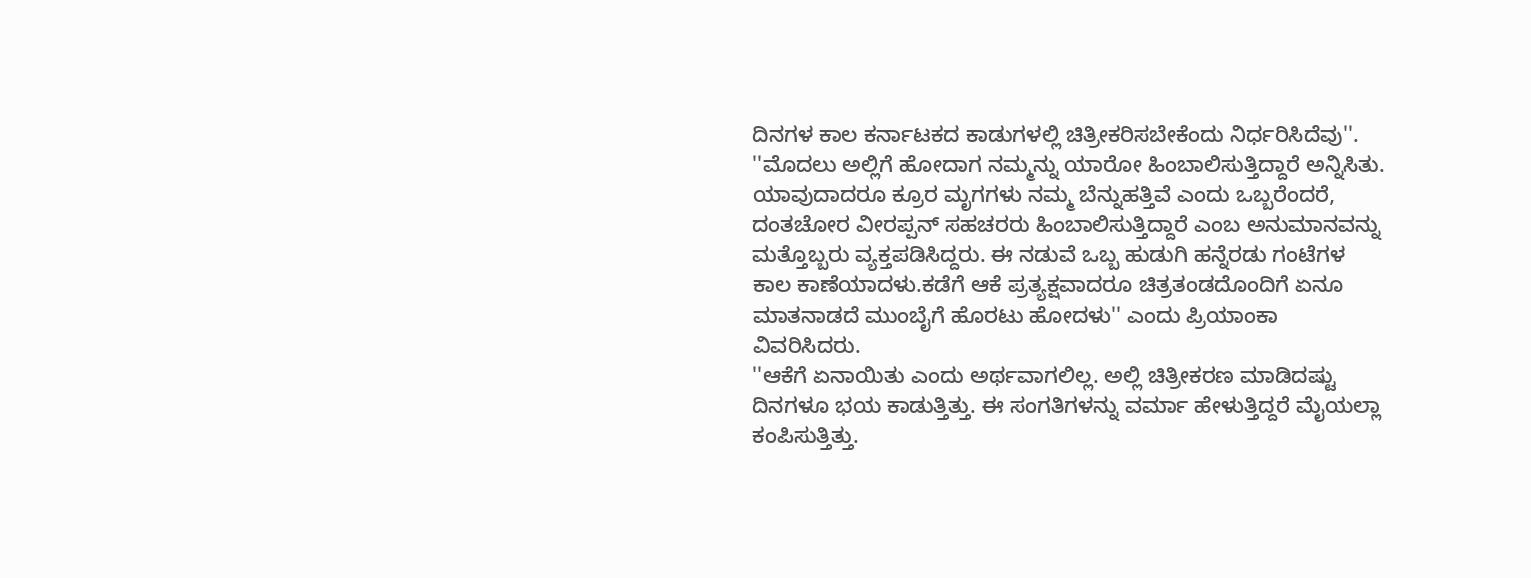ದಿನಗಳ ಕಾಲ ಕರ್ನಾಟಕದ ಕಾಡುಗಳಲ್ಲಿ ಚಿತ್ರೀಕರಿಸಬೇಕೆಂದು ನಿರ್ಧರಿಸಿದೆವು''.
''ಮೊದಲು ಅಲ್ಲಿಗೆ ಹೋದಾಗ ನಮ್ಮನ್ನು ಯಾರೋ ಹಿಂಬಾಲಿಸುತ್ತಿದ್ದಾರೆ ಅನ್ನಿಸಿತು. ಯಾವುದಾದರೂ ಕ್ರೂರ ಮೃಗಗಳು ನಮ್ಮ ಬೆನ್ನುಹತ್ತಿವೆ ಎಂದು ಒಬ್ಬರೆಂದರೆ, ದಂತಚೋರ ವೀರಪ್ಪನ್ ಸಹಚರರು ಹಿಂಬಾಲಿಸುತ್ತಿದ್ದಾರೆ ಎಂಬ ಅನುಮಾನವನ್ನು ಮತ್ತೊಬ್ಬರು ವ್ಯಕ್ತಪಡಿಸಿದ್ದರು. ಈ ನಡುವೆ ಒಬ್ಬ ಹುಡುಗಿ ಹನ್ನೆರಡು ಗಂಟೆಗಳ ಕಾಲ ಕಾಣೆಯಾದಳು.ಕಡೆಗೆ ಆಕೆ ಪ್ರತ್ಯಕ್ಷವಾದರೂ ಚಿತ್ರತಂಡದೊಂದಿಗೆ ಏನೂ ಮಾತನಾಡದೆ ಮುಂಬೈಗೆ ಹೊರಟು ಹೋದಳು'' ಎಂದು ಪ್ರಿಯಾಂಕಾ ವಿವರಿಸಿದರು.
''ಆಕೆಗೆ ಏನಾಯಿತು ಎಂದು ಅರ್ಥವಾಗಲಿಲ್ಲ. ಅಲ್ಲಿ ಚಿತ್ರೀಕರಣ ಮಾಡಿದಷ್ಟು ದಿನಗಳೂ ಭಯ ಕಾಡುತ್ತಿತ್ತು. ಈ ಸಂಗತಿಗಳನ್ನು ವರ್ಮಾ ಹೇಳುತ್ತಿದ್ದರೆ ಮೈಯಲ್ಲಾ ಕಂಪಿಸುತ್ತಿತ್ತು.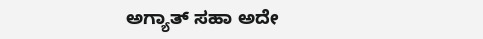ಅಗ್ಯಾತ್ ಸಹಾ ಅದೇ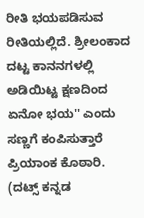ರೀತಿ ಭಯಪಡಿಸುವ ರೀತಿಯಲ್ಲಿದೆ. ಶ್ರೀಲಂಕಾದ ದಟ್ಟ ಕಾನನಗಳಲ್ಲಿ ಅಡಿಯಿಟ್ಟ ಕ್ಷಣದಿಂದ ಏನೋ ಭಯ'' ಎಂದು ಸಣ್ಣಗೆ ಕಂಪಿಸುತ್ತಾರೆ ಪ್ರಿಯಾಂಕ ಕೊಠಾರಿ.
(ದಟ್ಸ್ ಕನ್ನಡ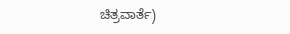ಚಿತ್ರವಾರ್ತೆ)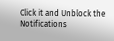Click it and Unblock the Notifications